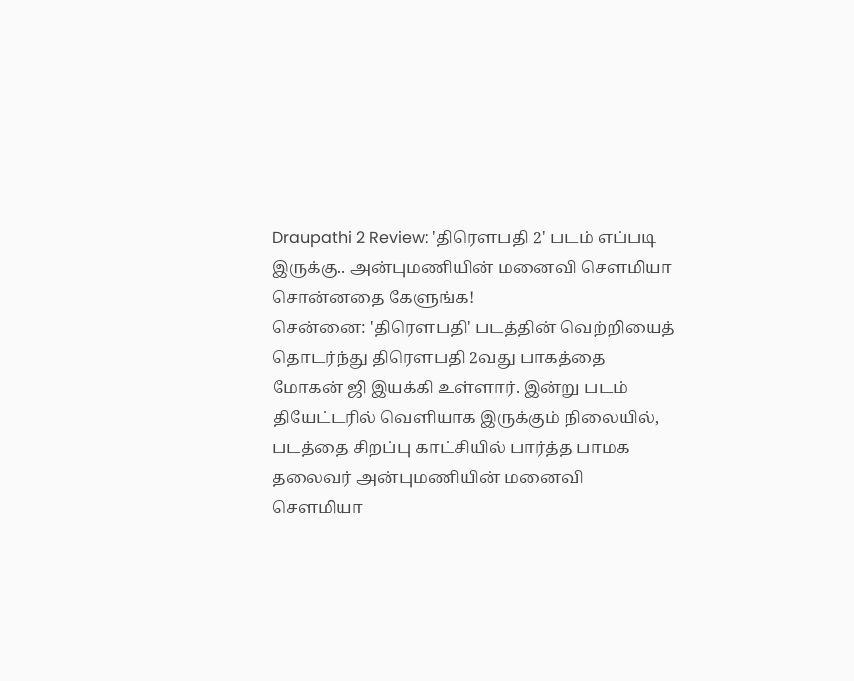Draupathi 2 Review: 'திரௌபதி 2' படம் எப்படி இருக்கு.. அன்புமணியின் மனைவி சௌமியா சொன்னதை கேளுங்க!
சென்னை: 'திரௌபதி' படத்தின் வெற்றியைத் தொடர்ந்து திரௌபதி 2வது பாகத்தை மோகன் ஜி இயக்கி உள்ளார். இன்று படம் தியேட்டரில் வெளியாக இருக்கும் நிலையில், படத்தை சிறப்பு காட்சியில் பார்த்த பாமக தலைவர் அன்புமணியின் மனைவி சௌமியா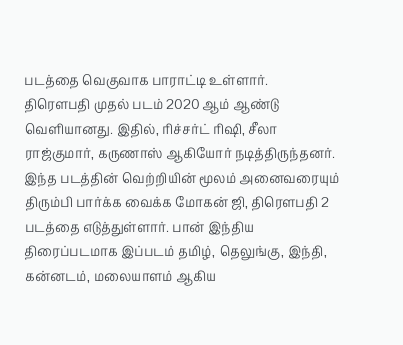படத்தை வெகுவாக பாராட்டி உள்ளார்.
திரௌபதி முதல் படம் 2020 ஆம் ஆண்டு வெளியானது. இதில், ரிச்சர்ட் ரிஷி, சீலா ராஜ்குமார், கருணாஸ் ஆகியோர் நடித்திருந்தனர். இந்த படத்தின் வெற்றியின் மூலம் அனைவரையும் திரும்பி பார்க்க வைக்க மோகன் ஜி, திரௌபதி 2 படத்தை எடுத்துள்ளார். பான் இந்திய திரைப்படமாக இப்படம் தமிழ், தெலுங்கு, இந்தி, கன்னடம், மலையாளம் ஆகிய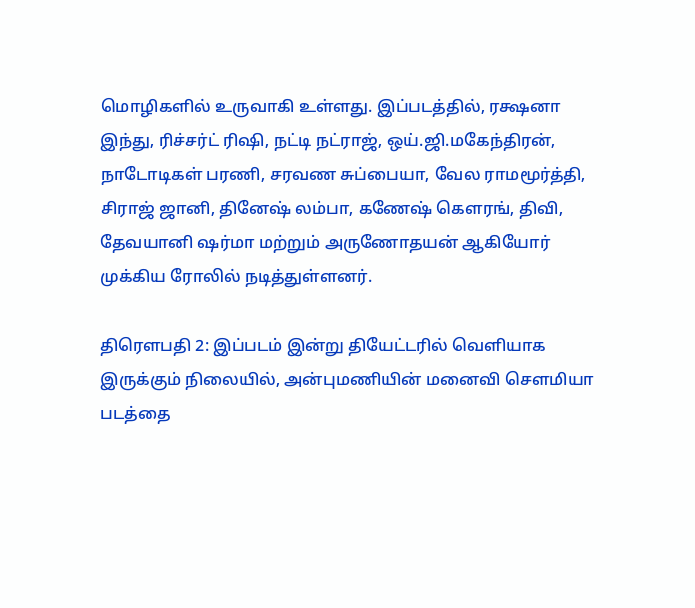மொழிகளில் உருவாகி உள்ளது. இப்படத்தில், ரக்ஷனா இந்து, ரிச்சர்ட் ரிஷி, நட்டி நட்ராஜ், ஒய்.ஜி.மகேந்திரன், நாடோடிகள் பரணி, சரவண சுப்பையா, வேல ராமமூர்த்தி, சிராஜ் ஜானி, தினேஷ் லம்பா, கணேஷ் கௌரங், திவி, தேவயானி ஷர்மா மற்றும் அருணோதயன் ஆகியோர் முக்கிய ரோலில் நடித்துள்ளனர்.

திரௌபதி 2: இப்படம் இன்று தியேட்டரில் வெளியாக இருக்கும் நிலையில், அன்புமணியின் மனைவி சௌமியா படத்தை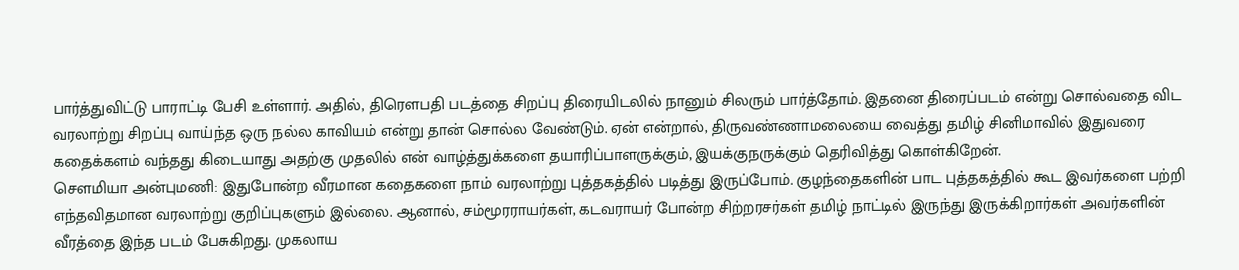பார்த்துவிட்டு பாராட்டி பேசி உள்ளார். அதில், திரௌபதி படத்தை சிறப்பு திரையிடலில் நானும் சிலரும் பார்த்தோம். இதனை திரைப்படம் என்று சொல்வதை விட வரலாற்று சிறப்பு வாய்ந்த ஒரு நல்ல காவியம் என்று தான் சொல்ல வேண்டும். ஏன் என்றால், திருவண்ணாமலையை வைத்து தமிழ் சினிமாவில் இதுவரை கதைக்களம் வந்தது கிடையாது அதற்கு முதலில் என் வாழ்த்துக்களை தயாரிப்பாளருக்கும், இயக்குநருக்கும் தெரிவித்து கொள்கிறேன்.
சௌமியா அன்புமணி: இதுபோன்ற வீரமான கதைகளை நாம் வரலாற்று புத்தகத்தில் படித்து இருப்போம். குழந்தைகளின் பாட புத்தகத்தில் கூட இவர்களை பற்றி எந்தவிதமான வரலாற்று குறிப்புகளும் இல்லை. ஆனால், சம்மூரராயர்கள், கடவராயர் போன்ற சிற்றரசர்கள் தமிழ் நாட்டில் இருந்து இருக்கிறார்கள் அவர்களின் வீரத்தை இந்த படம் பேசுகிறது. முகலாய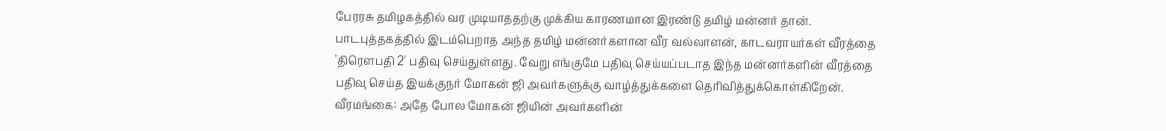பேரரசு தமிழகத்தில் வர முடியாததற்கு முக்கிய காரணமான இரண்டு தமிழ் மன்னர் தான். பாடபுத்தகத்தில் இடம்பெறாத அந்த தமிழ் மன்னர்களான வீர வல்லாளன், காடவராயர்கள் வீரத்தை 'திரௌபதி 2' பதிவு செய்துள்ளது. வேறு எங்குமே பதிவு செய்யப்படாத இந்த மன்னர்களின் வீரத்தை பதிவு செய்த இயக்குநர் மோகன் ஜி அவர்களுக்கு வாழ்த்துக்களை தெரிவித்துக்கொள்கிறேன்.
வீரமங்கை: அதே போல மோகன் ஜியின் அவர்களின்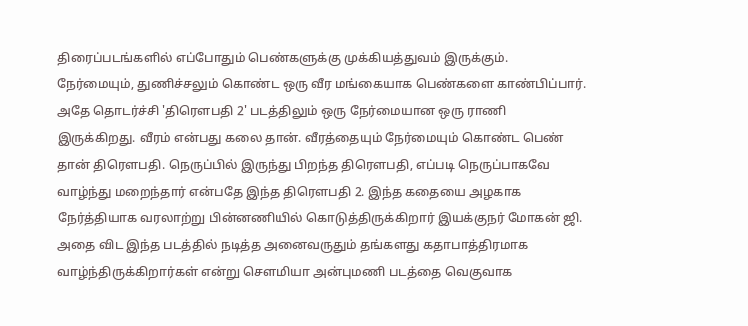திரைப்படங்களில் எப்போதும் பெண்களுக்கு முக்கியத்துவம் இருக்கும். நேர்மையும், துணிச்சலும் கொண்ட ஒரு வீர மங்கையாக பெண்களை காண்பிப்பார். அதே தொடர்ச்சி 'திரௌபதி 2' படத்திலும் ஒரு நேர்மையான ஒரு ராணி இருக்கிறது. வீரம் என்பது கலை தான். வீரத்தையும் நேர்மையும் கொண்ட பெண் தான் திரௌபதி. நெருப்பில் இருந்து பிறந்த திரௌபதி, எப்படி நெருப்பாகவே வாழ்ந்து மறைந்தார் என்பதே இந்த திரௌபதி 2. இந்த கதையை அழகாக நேர்த்தியாக வரலாற்று பின்னணியில் கொடுத்திருக்கிறார் இயக்குநர் மோகன் ஜி. அதை விட இந்த படத்தில் நடித்த அனைவருதும் தங்களது கதாபாத்திரமாக வாழ்ந்திருக்கிறார்கள் என்று சௌமியா அன்புமணி படத்தை வெகுவாக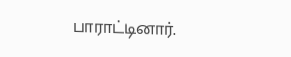பாராட்டினார்.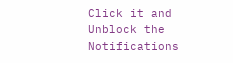Click it and Unblock the Notifications